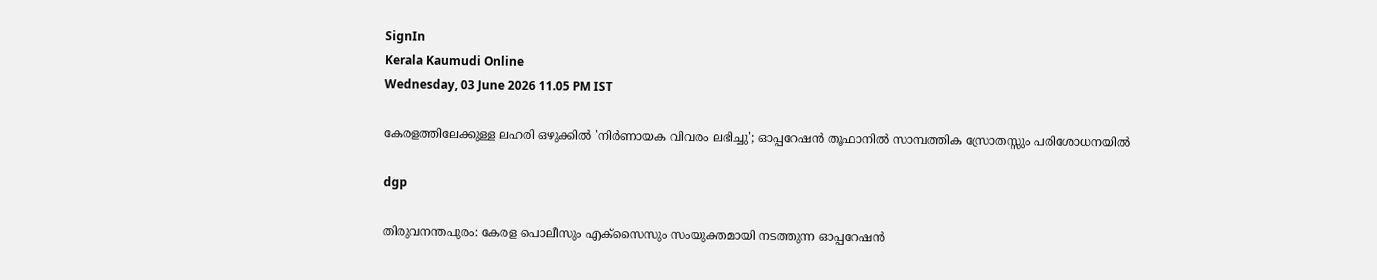SignIn
Kerala Kaumudi Online
Wednesday, 03 June 2026 11.05 PM IST

കേരളത്തിലേക്കുള്ള ലഹരി ഒഴുക്കില്‍ 'നിര്‍ണായക വിവരം ലഭിച്ചു'; ഓപ്പറേഷന്‍ തൂഫാനില്‍ സാമ്പത്തിക സ്രോതസ്സും പരിശോധനയില്‍

dgp

തിരുവനന്തപുരം: കേരള പൊലീസും എക്‌സൈസും സംയുക്തമായി നടത്തുന്ന ഓപ്പറേഷന്‍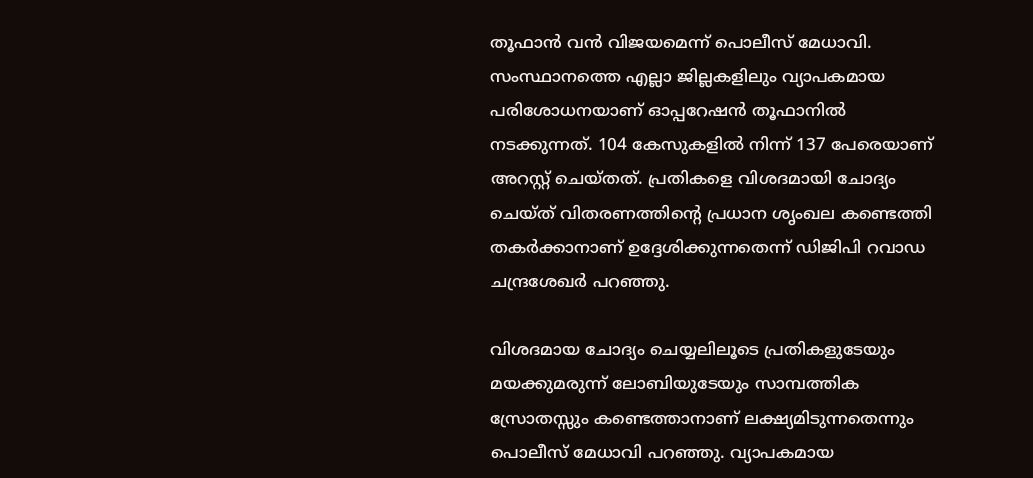തൂഫാന്‍ വന്‍ വിജയമെന്ന് പൊലീസ് മേധാവി. സംസ്ഥാനത്തെ എല്ലാ ജില്ലകളിലും വ്യാപകമായ പരിശോധനയാണ് ഓപ്പറേഷന്‍ തൂഫാനില്‍ നടക്കുന്നത്. 104 കേസുകളില്‍ നിന്ന് 137 പേരെയാണ് അറസ്റ്റ് ചെയ്തത്. പ്രതികളെ വിശദമായി ചോദ്യം ചെയ്ത് വിതരണത്തിന്റെ പ്രധാന ശൃംഖല കണ്ടെത്തി തകര്‍ക്കാനാണ് ഉദ്ദേശിക്കുന്നതെന്ന് ഡിജിപി റവാഡ ചന്ദ്രശേഖര്‍ പറഞ്ഞു.

വിശദമായ ചോദ്യം ചെയ്യലിലൂടെ പ്രതികളുടേയും മയക്കുമരുന്ന് ലോബിയുടേയും സാമ്പത്തിക സ്രോതസ്സും കണ്ടെത്താനാണ് ലക്ഷ്യമിടുന്നതെന്നും പൊലീസ് മേധാവി പറഞ്ഞു. വ്യാപകമായ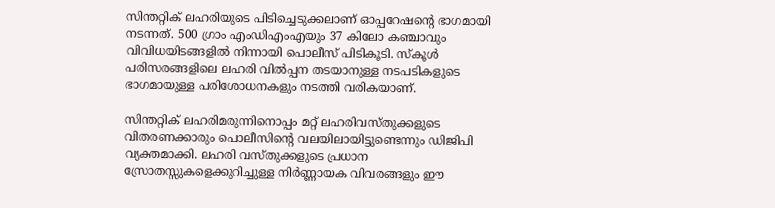സിന്തറ്റിക് ലഹരിയുടെ പിടിച്ചെടുക്കലാണ് ഓപ്പറേഷന്റെ ഭാഗമായി നടന്നത്. 500 ഗ്രാം എംഡിഎംഎയും 37 കിലോ കഞ്ചാവും വിവിധയിടങ്ങളില്‍ നിന്നായി പൊലീസ് പിടികൂടി. സ്‌കൂള്‍ പരിസരങ്ങളിലെ ലഹരി വില്‍പ്പന തടയാനുള്ള നടപടികളുടെ ഭാഗമായുള്ള പരിശോധനകളും നടത്തി വരികയാണ്.

സിന്തറ്റിക് ലഹരിമരുന്നിനൊപ്പം മറ്റ് ലഹരിവസ്തുക്കളുടെ വിതരണക്കാരും പൊലീസിന്റെ വലയിലായിട്ടുണ്ടെന്നും ഡിജിപി വ്യക്തമാക്കി. ലഹരി വസ്തുക്കളുടെ പ്രധാന സ്രോതസ്സുകളെക്കുറിച്ചുള്ള നിര്‍ണ്ണായക വിവരങ്ങളും ഈ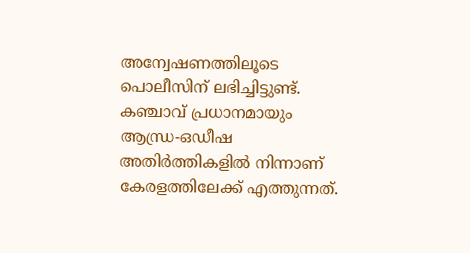അന്വേഷണത്തിലൂടെ പൊലീസിന് ലഭിച്ചിട്ടുണ്ട്. കഞ്ചാവ് പ്രധാനമായും ആന്ധ്ര-ഒഡീഷ അതിര്‍ത്തികളില്‍ നിന്നാണ് കേരളത്തിലേക്ക് എത്തുന്നത്.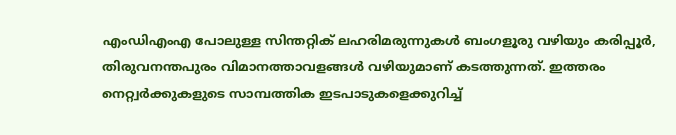എംഡിഎംഎ പോലുള്ള സിന്തറ്റിക് ലഹരിമരുന്നുകള്‍ ബംഗളൂരു വഴിയും കരിപ്പൂര്‍, തിരുവനന്തപുരം വിമാനത്താവളങ്ങള്‍ വഴിയുമാണ് കടത്തുന്നത്. ഇത്തരം നെറ്റ്വര്‍ക്കുകളുടെ സാമ്പത്തിക ഇടപാടുകളെക്കുറിച്ച്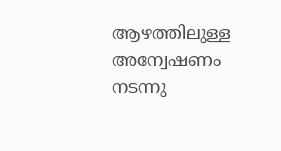ആഴത്തിലുള്ള അന്വേഷണം നടന്നു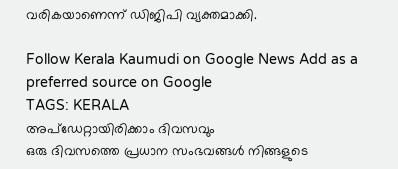വരികയാണെന്ന് ഡിജിപി വ്യക്തമാക്കി.

Follow Kerala Kaumudi on Google News Add as a preferred source on Google
TAGS: KERALA
അപ്ഡേറ്റായിരിക്കാം ദിവസവും
ഒരു ദിവസത്തെ പ്രധാന സംഭവങ്ങൾ നിങ്ങളുടെ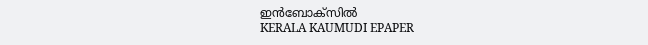ഇൻബോക്സിൽ
KERALA KAUMUDI EPAPER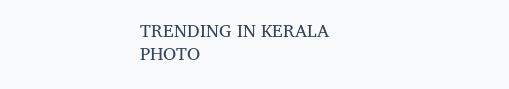TRENDING IN KERALA
PHOTO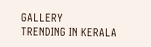GALLERY
TRENDING IN KERALA